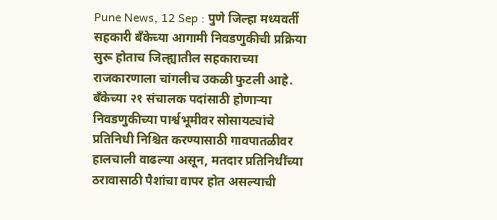Pune News, 12 Sep : पुणे जिल्हा मध्यवर्ती सहकारी बँकेच्या आगामी निवडणुकीची प्रक्रिया सुरू होताच जिल्ह्यातील सहकाराच्या राजकारणाला चांगलीच उकळी फुटली आहे. बँकेच्या २१ संचालक पदांसाठी होणाऱ्या निवडणुकीच्या पार्श्वभूमीवर सोसायट्यांचे प्रतिनिधी निश्चित करण्यासाठी गावपातळीवर हालचाली वाढल्या असून, मतदार प्रतिनिधींच्या ठरावासाठी पैशांचा वापर होत असल्याची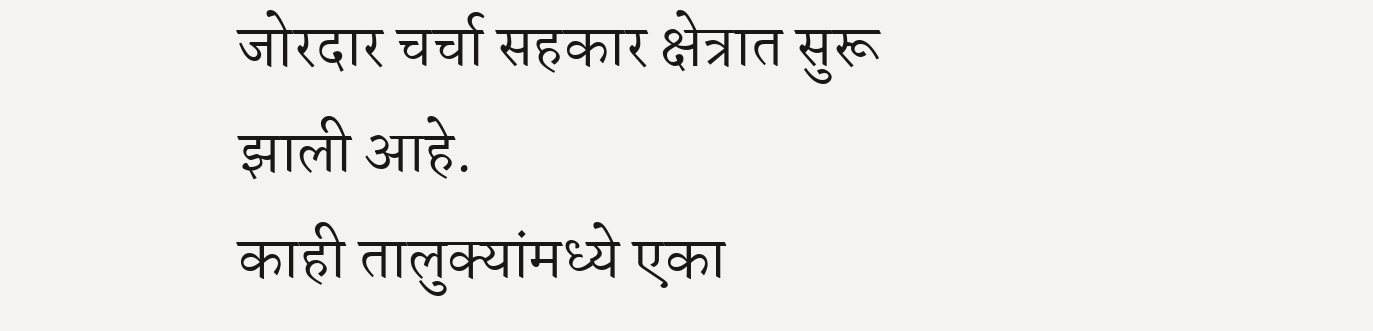जोरदार चर्चा सहकार क्षेत्रात सुरू झाली आहे.
काही तालुक्यांमध्ये एका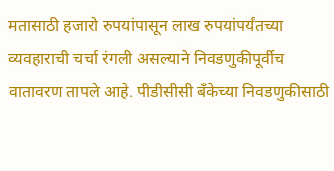मतासाठी हजारो रुपयांपासून लाख रुपयांपर्यंतच्या व्यवहाराची चर्चा रंगली असल्याने निवडणुकीपूर्वीच वातावरण तापले आहे. पीडीसीसी बँकेच्या निवडणुकीसाठी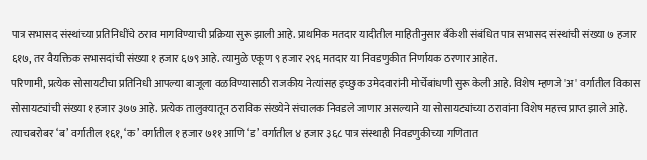पात्र सभासद संस्थांच्या प्रतिनिधींचे ठराव मागविण्याची प्रक्रिया सुरू झाली आहे. प्राथमिक मतदार यादीतील माहितीनुसार बँकेशी संबंधित पात्र सभासद संस्थांची संख्या ७ हजार ६१७, तर वैयक्तिक सभासदांची संख्या १ हजार ६७९ आहे. त्यामुळे एकूण ९ हजार २९६ मतदार या निवडणुकीत निर्णायक ठरणार आहेत.
परिणामी, प्रत्येक सोसायटीचा प्रतिनिधी आपल्या बाजूला वळविण्यासाठी राजकीय नेत्यांसह इच्छुक उमेदवारांनी मोर्चेबांधणी सुरू केली आहे. विशेष म्हणजे 'अ' वर्गातील विकास सोसायट्यांची संख्या १ हजार ३७७ आहे. प्रत्येक तालुक्यातून ठराविक संख्येने संचालक निवडले जाणार असल्याने या सोसायट्यांच्या ठरावांना विशेष महत्त्व प्राप्त झाले आहे. त्याचबरोबर ‘ब’ वर्गातील १६१, ‘क’ वर्गातील १ हजार ७११ आणि ‘ड’ वर्गातील ४ हजार ३६८ पात्र संस्थाही निवडणुकीच्या गणितात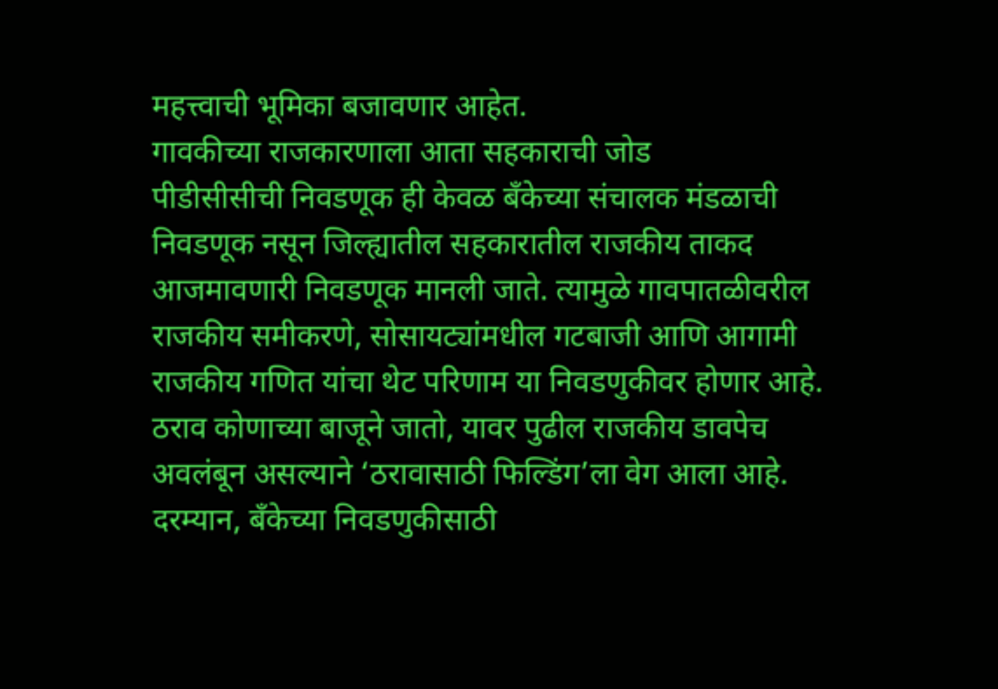महत्त्वाची भूमिका बजावणार आहेत.
गावकीच्या राजकारणाला आता सहकाराची जोड
पीडीसीसीची निवडणूक ही केवळ बँकेच्या संचालक मंडळाची निवडणूक नसून जिल्ह्यातील सहकारातील राजकीय ताकद आजमावणारी निवडणूक मानली जाते. त्यामुळे गावपातळीवरील राजकीय समीकरणे, सोसायट्यांमधील गटबाजी आणि आगामी राजकीय गणित यांचा थेट परिणाम या निवडणुकीवर होणार आहे.
ठराव कोणाच्या बाजूने जातो, यावर पुढील राजकीय डावपेच अवलंबून असल्याने ‘ठरावासाठी फिल्डिंग’ला वेग आला आहे. दरम्यान, बँकेच्या निवडणुकीसाठी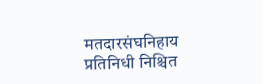मतदारसंघनिहाय प्रतिनिधी निश्चित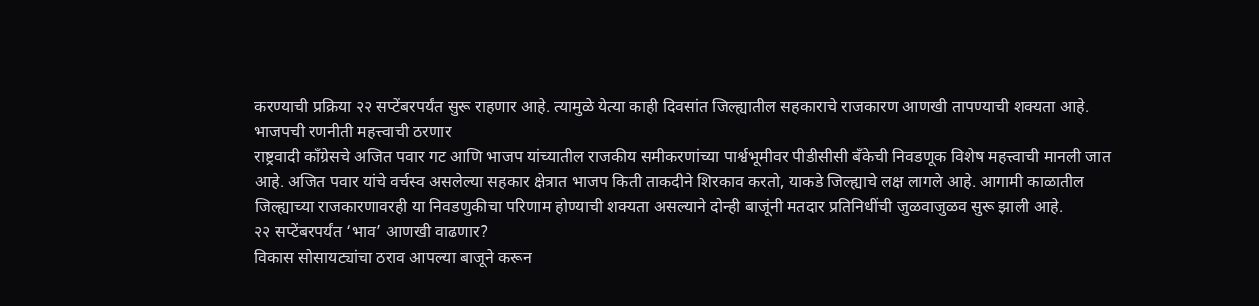करण्याची प्रक्रिया २२ सप्टेंबरपर्यंत सुरू राहणार आहे. त्यामुळे येत्या काही दिवसांत जिल्ह्यातील सहकाराचे राजकारण आणखी तापण्याची शक्यता आहे.
भाजपची रणनीती महत्त्वाची ठरणार
राष्ट्रवादी काँग्रेसचे अजित पवार गट आणि भाजप यांच्यातील राजकीय समीकरणांच्या पार्श्वभूमीवर पीडीसीसी बँकेची निवडणूक विशेष महत्त्वाची मानली जात आहे. अजित पवार यांचे वर्चस्व असलेल्या सहकार क्षेत्रात भाजप किती ताकदीने शिरकाव करतो, याकडे जिल्ह्याचे लक्ष लागले आहे. आगामी काळातील जिल्ह्याच्या राजकारणावरही या निवडणुकीचा परिणाम होण्याची शक्यता असल्याने दोन्ही बाजूंनी मतदार प्रतिनिधींची जुळवाजुळव सुरू झाली आहे.
२२ सप्टेंबरपर्यंत ‘भाव’ आणखी वाढणार?
विकास सोसायट्यांचा ठराव आपल्या बाजूने करून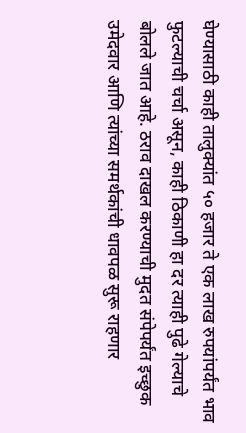घेण्यासाठी काही तालुक्यांत ५० हजार ते एक लाख रुपयांपर्यंत भाव फुटल्याची चर्चा असून, काही ठिकाणी हा दर त्याही पुढे गेल्याचे बोलले जात आहे. ठराव दाखल करण्याची मुदत संपेपर्यंत इच्छुक उमेदवार आणि त्यांच्या समर्थकांची धावपळ सुरू राहणार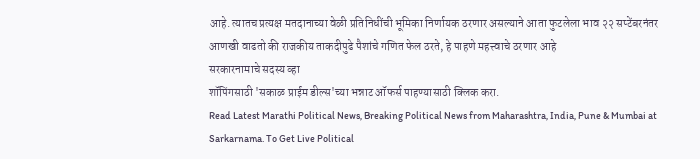आहे. त्यातच प्रत्यक्ष मतदानाच्या वेळी प्रतिनिधींची भूमिका निर्णायक ठरणार असल्याने आता फुटलेला भाव २२ सप्टेंबरनंतर आणखी वाढतो की राजकीय ताकदीपुढे पैशांचे गणित फेल ठरते, हे पाहणे महत्त्वाचे ठरणार आहे
सरकारनामाचे सदस्य व्हा
शॉपिंगसाठी 'सकाळ प्राईम डील्स'च्या भन्नाट ऑफर्स पाहण्यासाठी क्लिक करा.
Read Latest Marathi Political News, Breaking Political News from Maharashtra, India, Pune & Mumbai at Sarkarnama. To Get Live Political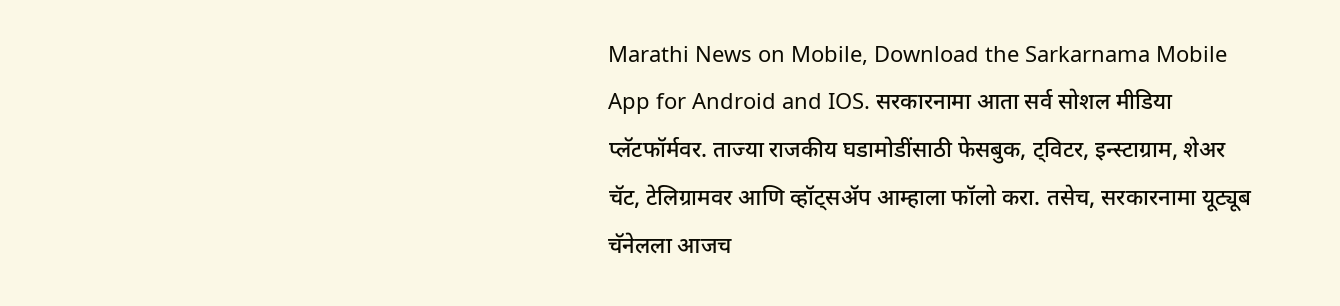Marathi News on Mobile, Download the Sarkarnama Mobile App for Android and IOS. सरकारनामा आता सर्व सोशल मीडिया प्लॅटफॉर्मवर. ताज्या राजकीय घडामोडींसाठी फेसबुक, ट्विटर, इन्स्टाग्राम, शेअर चॅट, टेलिग्रामवर आणि व्हॉट्सॲप आम्हाला फॉलो करा. तसेच, सरकारनामा यूट्यूब चॅनेलला आजच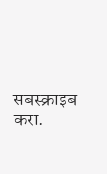सबस्क्राइब करा.